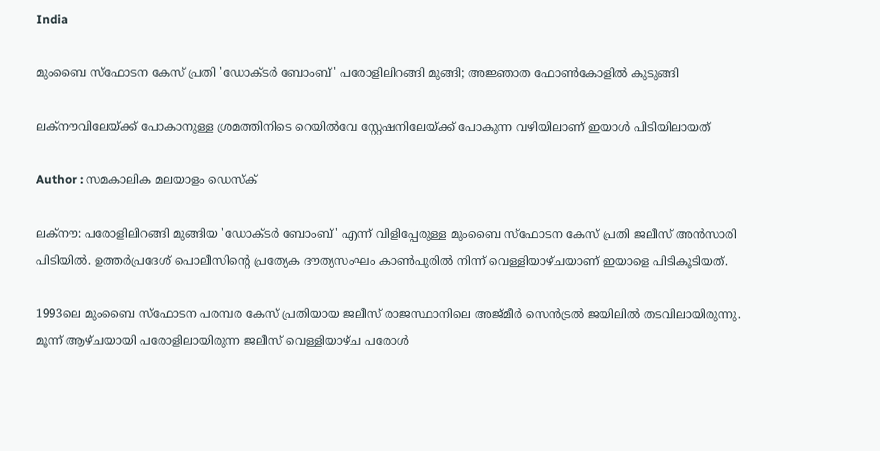India

മുംബൈ സ്‌ഫോടന കേസ് പ്രതി 'ഡോക്ടര്‍ ബോംബ്' പരോളിലിറങ്ങി മുങ്ങി; അജ്ഞാത ഫോണ്‍കോളിൽ കുടുങ്ങി

ലക്‌നൗവിലേയ്ക്ക് പോകാനുള്ള ശ്രമത്തിനിടെ റെയില്‍വേ സ്റ്റേഷനിലേയ്ക്ക് പോകുന്ന വഴിയിലാണ് ഇയാൾ പിടിയിലായത്

Author : സമകാലിക മലയാളം ഡെസ്ക്

ലക്‌നൗ: പരോളിലിറങ്ങി മുങ്ങിയ 'ഡോക്ടര്‍ ബോംബ്' എന്ന് വിളിപ്പേരുള്ള മുംബൈ സ്‌ഫോടന കേസ് പ്രതി ജലീസ് അന്‍സാരി പിടിയില്‍. ഉത്തര്‍പ്രദേശ് പൊലീസിന്റെ പ്രത്യേക ദൗത്യസംഘം കാണ്‍പുരില്‍ നിന്ന് വെള്ളിയാഴ്ചയാണ് ഇയാളെ പിടികൂടിയത്.

1993ലെ മുംബൈ സ്‌ഫോടന പരമ്പര കേസ് പ്രതിയായ ജലീസ് രാജസ്ഥാനിലെ അജ്മീര്‍ സെന്‍ട്രല്‍ ജയിലില്‍ തടവിലായിരുന്നു. മൂന്ന് ആഴ്ചയായി പരോളിലായിരുന്ന ജലീസ് വെള്ളിയാഴ്ച പരോൾ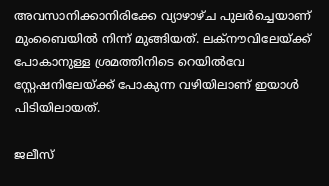അവസാനിക്കാനിരിക്കേ വ്യാഴാഴ്ച പുലർച്ചെയാണ് മുംബൈയിൽ നിന്ന് മുങ്ങിയത്. ലക്‌നൗവിലേയ്ക്ക് പോകാനുള്ള ശ്രമത്തിനിടെ റെയില്‍വേ സ്റ്റേഷനിലേയ്ക്ക് പോകുന്ന വഴിയിലാണ് ഇയാൾ പിടിയിലായത്.

ജലീസ്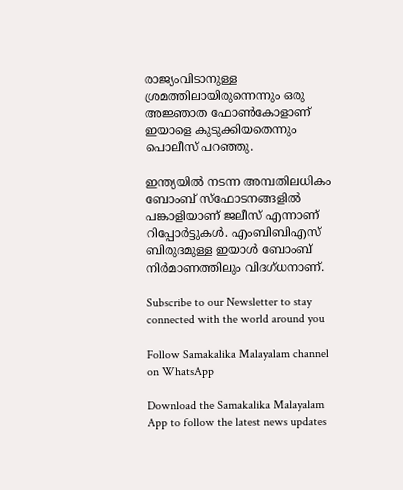രാജ്യംവിടാനുള്ള ശ്രമത്തിലായിരുന്നെന്നും ഒരു അജ്ഞാത ഫോണ്‍കോളാണ് ഇയാളെ കുടുക്കിയതെന്നും പൊലീസ് പറഞ്ഞു.

ഇന്ത്യയിൽ നടന്ന അമ്പതിലധികം ബോംബ് സ്‌ഫോടനങ്ങളില്‍ പങ്കാളിയാണ് ജലീസ് എന്നാണ് റിപ്പോർട്ടുകൾ. എംബിബിഎസ് ബിരുദമുള്ള ഇയാള്‍ ബോംബ് നിര്‍മാണത്തിലും വിദഗ്ധനാണ്.

Subscribe to our Newsletter to stay connected with the world around you

Follow Samakalika Malayalam channel on WhatsApp

Download the Samakalika Malayalam App to follow the latest news updates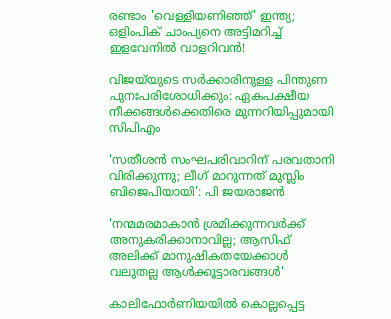രണ്ടാം 'വെള്ളിയണിഞ്ഞ്' ഇന്ത്യ; ഒളിംപിക് ചാംപ്യനെ അട്ടിമറിച്ച് ഇളവേനില്‍ വാളറിവന്‍!

വിജയ്‌യുടെ സർക്കാരിനുള്ള പിന്തുണ പുനഃപരിശോധിക്കും: ഏകപക്ഷീയ നീക്കങ്ങൾക്കെതിരെ മുന്നറിയിപ്പുമായി സിപിഎം

'സതീശൻ സംഘപരിവാറിന് പരവതാനി വിരിക്കുന്നു; ലീഗ് മാറുന്നത് മുസ്ലിം ബിജെപിയായി': പി ജയരാജൻ

'നന്മമരമാകാന്‍ ശ്രമിക്കുന്നവര്‍ക്ക് അനുകരിക്കാനാവില്ല; ആസിഫ് അലിക്ക് മാനുഷികതയേക്കാള്‍ വലുതല്ല ആള്‍ക്കൂട്ടാരവങ്ങള്‍'

കാലിഫോർണിയയിൽ കൊല്ലപ്പെട്ട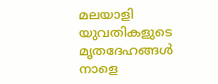മലയാളി യുവതികളുടെ മൃതദേഹങ്ങൾ നാളെ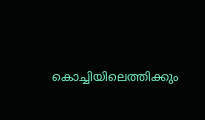കൊച്ചിയിലെത്തിക്കും